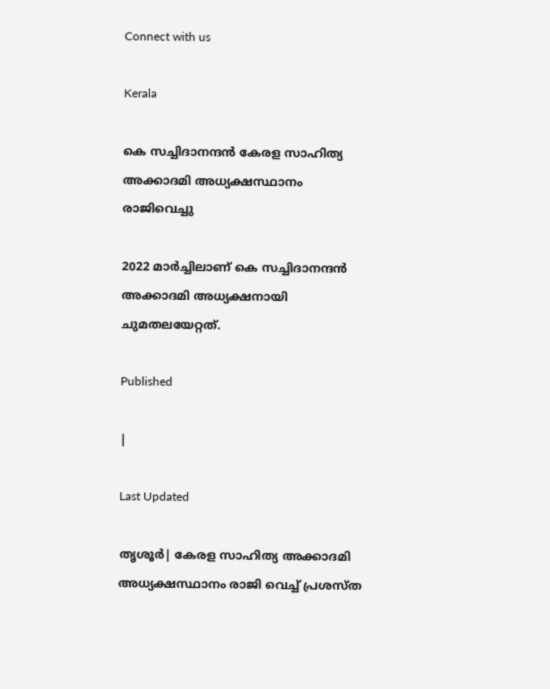Connect with us

Kerala

കെ സച്ചിദാനന്ദൻ കേരള സാഹിത്യ അക്കാദമി അധ്യക്ഷസ്ഥാനം രാജിവെച്ചു

2022 മാര്‍ച്ചിലാണ് കെ സച്ചിദാനന്ദന്‍ അക്കാദമി അധ്യക്ഷനായി ചുമതലയേറ്റത്.

Published

|

Last Updated

തൃശൂര്‍| കേരള സാഹിത്യ അക്കാദമി അധ്യക്ഷസ്ഥാനം രാജി വെച്ച് പ്രശസ്ത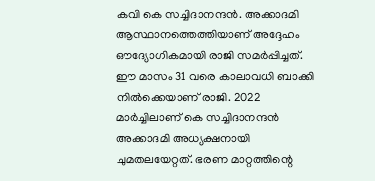കവി കെ സച്ചിദാനന്ദന്‍. അക്കാദമി ആസ്ഥാനത്തെത്തിയാണ് അദ്ദേഹം ഔദ്യോഗികമായി രാജി സമര്‍പ്പിച്ചത്. ഈ മാസം 31 വരെ കാലാവധി ബാക്കി നില്‍ക്കെയാണ് രാജി. 2022 മാര്‍ച്ചിലാണ് കെ സച്ചിദാനന്ദന്‍ അക്കാദമി അധ്യക്ഷനായി ചുമതലയേറ്റത്. ഭരണ മാറ്റത്തിന്റെ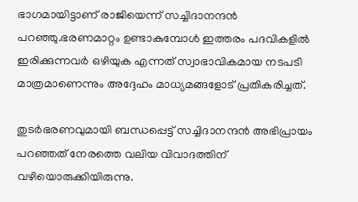ഭാഗമായിട്ടാണ് രാജിയെന്ന് സച്ചിദാനന്ദന്‍ പറഞ്ഞു.ഭരണമാറ്റം ഉണ്ടാകുമ്പോൾ ഇത്തരം പദവികളിൽ ഇരിക്കുന്നവർ ഒഴിയുക എന്നത് സ്വാഭാവികമായ നടപടി മാത്രമാണെന്നും അദ്ദേഹം മാധ‍്യമങ്ങളോട് പ്രതികരിച്ചത്.

തുടര്‍ഭരണവുമായി ബന്ധപ്പെട്ട് സച്ചിദാനന്ദന്‍ അഭിപ്രായം പറഞ്ഞത് നേരത്തെ വലിയ വിവാദത്തിന് വഴിയൊരുക്കിയിരുന്നു.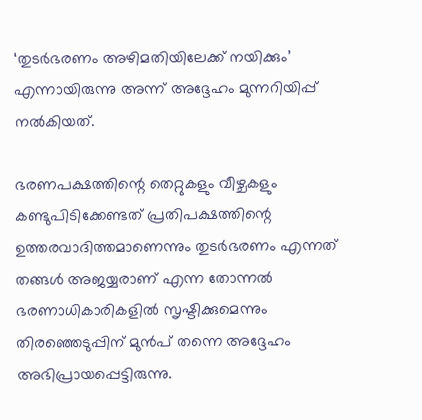‘തുടര്‍ഭരണം അഴിമതിയിലേക്ക് നയിക്കും’ എന്നായിരുന്നു അന്ന് അദ്ദേഹം മുന്നറിയിപ്പ് നല്‍കിയത്.

ഭരണപക്ഷത്തിന്റെ തെറ്റുകളും വീഴ്ചകളും കണ്ടുപിടിക്കേണ്ടത് പ്രതിപക്ഷത്തിന്റെ ഉത്തരവാദിത്തമാണെന്നും തുടര്‍ഭരണം എന്നത് തങ്ങള്‍ അജയ്യരാണ് എന്ന തോന്നല്‍ ഭരണാധികാരികളില്‍ സൃഷ്ടിക്കുമെന്നും തിരഞ്ഞെടുപ്പിന് മുന്‍പ് തന്നെ അദ്ദേഹം അഭിപ്രായപ്പെട്ടിരുന്നു.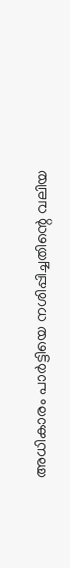അധികാരം പാര്‍ട്ടിയെ നശിപ്പിച്ചതിന്റെ വലിയ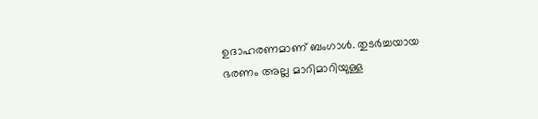ഉദാഹരണമാണ് ബംഗാള്‍. തുടര്‍ച്ചയായ ഭരണം അല്ല മാറിമാറിയുള്ള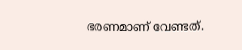ഭരണമാണ് വേണ്ടത്.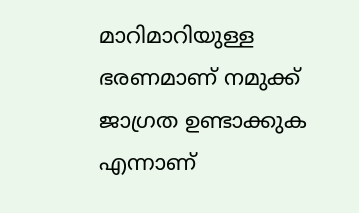മാറിമാറിയുള്ള ഭരണമാണ് നമുക്ക് ജാഗ്രത ഉണ്ടാക്കുക എന്നാണ്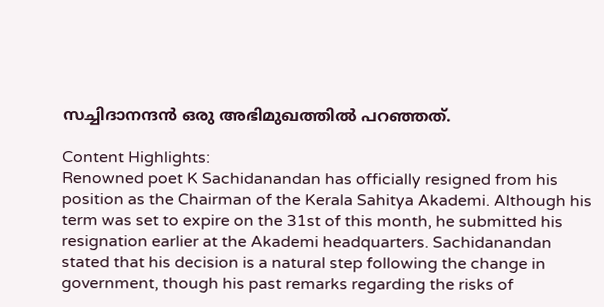സച്ചിദാനന്ദന്‍ ഒരു അഭിമുഖത്തില്‍ പറഞ്ഞത്.

Content Highlights:
Renowned poet K Sachidanandan has officially resigned from his position as the Chairman of the Kerala Sahitya Akademi. Although his term was set to expire on the 31st of this month, he submitted his resignation earlier at the Akademi headquarters. Sachidanandan stated that his decision is a natural step following the change in government, though his past remarks regarding the risks of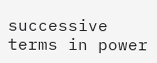successive terms in power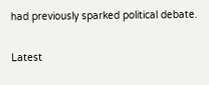had previously sparked political debate.

Latest